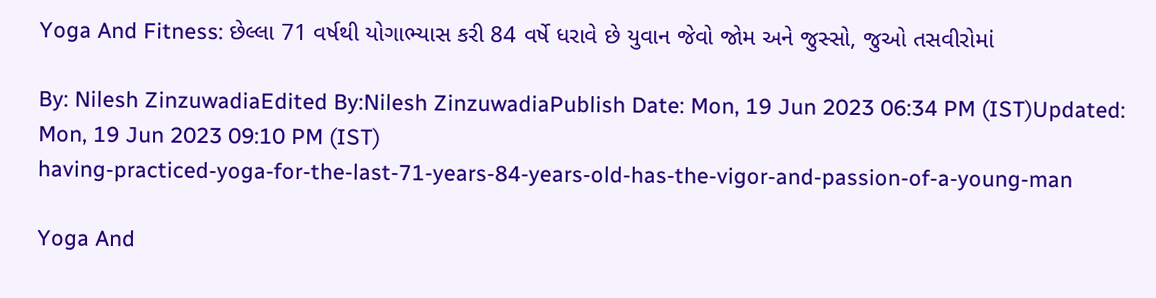Yoga And Fitness: છેલ્લા 71 વર્ષથી યોગાભ્યાસ કરી 84 વર્ષે ધરાવે છે યુવાન જેવો જોમ અને જુસ્સો, જુઓ તસવીરોમાં

By: Nilesh ZinzuwadiaEdited By:Nilesh ZinzuwadiaPublish Date: Mon, 19 Jun 2023 06:34 PM (IST)Updated: Mon, 19 Jun 2023 09:10 PM (IST)
having-practiced-yoga-for-the-last-71-years-84-years-old-has-the-vigor-and-passion-of-a-young-man

Yoga And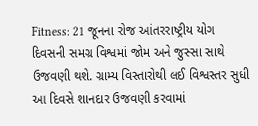Fitness: 21 જૂનના રોજ આંતરરાષ્ટ્રીય યોગ દિવસની સમગ્ર વિશ્વમાં જોમ અને જુસ્સા સાથે ઉજવણી થશે. ગ્રામ્ય વિસ્તારોથી લઈ વિશ્વસ્તર સુધી આ દિવસે શાનદાર ઉજવણી કરવામાં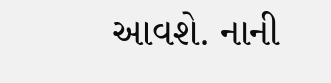આવશે. નાની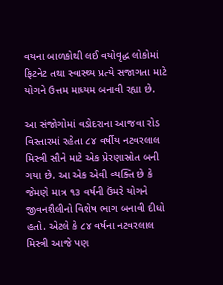વયના બાળકોથી લઈ વયોવૃદ્ધ લોકોમાં ફિટનેટ તથા સ્વાસ્થ્ય પ્રત્યે સજાગતા માટે યોગને ઉત્તમ માધ્યમ બનાવી રહ્યા છે.

આ સંજોગોમાં વડોદરાના આજવા રોડ વિસ્તારમાં રહેતા ૮૪ વર્ષીય નટવરલાલ મિસ્ત્રી સૌને માટે એક પ્રેરણાસ્રોત બની ગયા છે. આ એક એવી વ્યક્તિ છે કે જેમણે માત્ર ૧૩ વર્ષની ઉંમરે યોગને જીવનશૈલીનો વિશેષ ભાગ બનાવી દીધો હતો. એટલે કે ૮૪ વર્ષના નટવરલાલ મિસ્ત્રી આજે પણ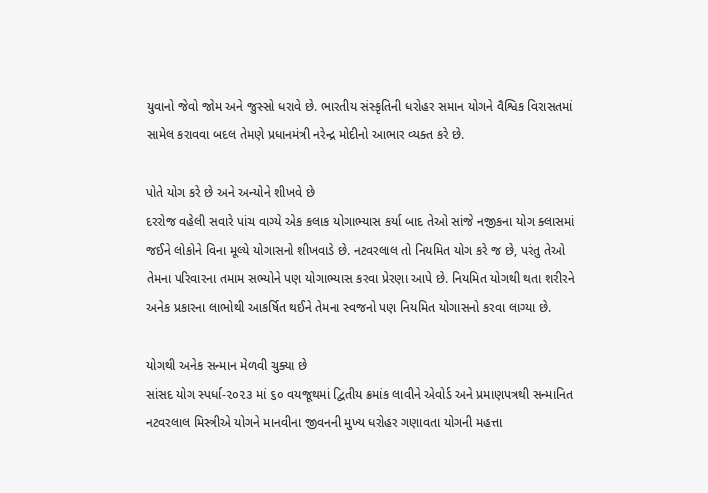યુવાનો જેવો જોમ અને જુસ્સો ધરાવે છે. ભારતીય સંસ્કૃતિની ધરોહર સમાન યોગને વૈશ્વિક વિરાસતમાં સામેલ કરાવવા બદલ તેમણે પ્રધાનમંત્રી નરેન્દ્ર મોદીનો આભાર વ્યક્ત કરે છે.

પોતે યોગ કરે છે અને અન્યોને શીખવે છે
દરરોજ વહેલી સવારે પાંચ વાગ્યે એક કલાક યોગાભ્યાસ કર્યા બાદ તેઓ સાંજે નજીકના યોગ ક્લાસમાં જઈને લોકોને વિના મૂલ્યે યોગાસનો શીખવાડે છે. નટવરલાલ તો નિયમિત યોગ કરે જ છે, પરંતુ તેઓ તેમના પરિવારના તમામ સભ્યોને પણ યોગાભ્યાસ કરવા પ્રેરણા આપે છે. નિયમિત યોગથી થતા શરીરને અનેક પ્રકારના લાભોથી આકર્ષિત થઈને તેમના સ્વજનો પણ નિયમિત યોગાસનો કરવા લાગ્યા છે.

યોગથી અનેક સન્માન મેળવી ચુક્યા છે
સાંસદ યોગ સ્પર્ધા-૨૦૨૩ માં ૬૦ વયજૂથમાં દ્વિતીય ક્રમાંક લાવીને એવોર્ડ અને પ્રમાણપત્રથી સન્માનિત નટવરલાલ મિસ્ત્રીએ યોગને માનવીના જીવનની મુખ્ય ધરોહર ગણાવતા યોગની મહત્તા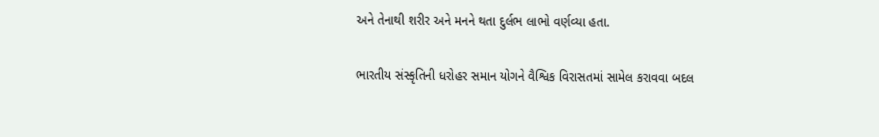અને તેનાથી શરીર અને મનને થતા દુર્લભ લાભો વર્ણવ્યા હતા.

ભારતીય સંસ્કૃતિની ધરોહર સમાન યોગને વૈશ્વિક વિરાસતમાં સામેલ કરાવવા બદલ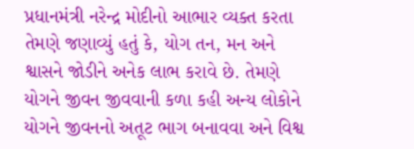પ્રધાનમંત્રી નરેન્દ્ર મોદીનો આભાર વ્યક્ત કરતા તેમણે જણાવ્યું હતું કે, યોગ તન, મન અને શ્વાસને જોડીને અનેક લાભ કરાવે છે. તેમણે યોગને જીવન જીવવાની કળા કહી અન્ય લોકોને યોગને જીવનનો અતૂટ ભાગ બનાવવા અને વિશ્વ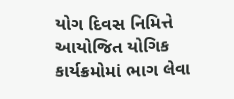યોગ દિવસ નિમિત્તે આયોજિત યોગિક કાર્યક્રમોમાં ભાગ લેવા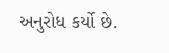અનુરોધ કર્યો છે.